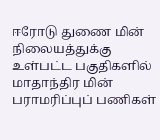ஈரோடு துணை மின் நிலையத்துக்கு உள்பட்ட பகுதிகளில் மாதாந்திர மின் பராமரிப்புப் பணிகள்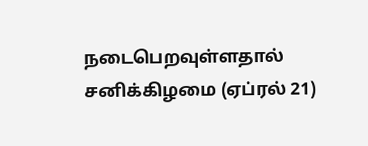நடைபெறவுள்ளதால் சனிக்கிழமை (ஏப்ரல் 21)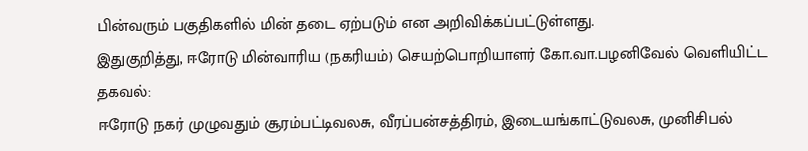பின்வரும் பகுதிகளில் மின் தடை ஏற்படும் என அறிவிக்கப்பட்டுள்ளது.
இதுகுறித்து, ஈரோடு மின்வாரிய (நகரியம்) செயற்பொறியாளர் கோ.வா.பழனிவேல் வெளியிட்ட தகவல்:
ஈரோடு நகர் முழுவதும் சூரம்பட்டிவலசு, வீரப்பன்சத்திரம், இடையங்காட்டுவலசு, முனிசிபல்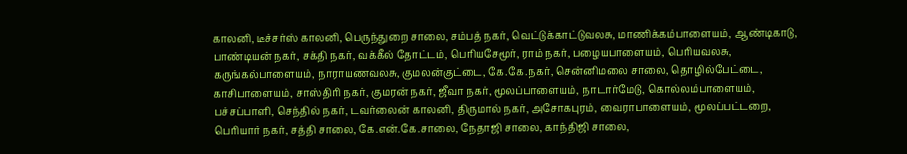காலனி, டீச்சர்ஸ் காலனி, பெருந்துறை சாலை, சம்பத் நகர், வெட்டுக்காட்டுவலசு, மாணிக்கம்பாளையம், ஆண்டிகாடு, பாண்டியன் நகர், சக்தி நகர், வக்கீல் தோட்டம், பெரியசேமூர், ராம் நகர், பழையபாளையம், பெரியவலசு, கருங்கல்பாளையம், நாராயணவலசு, குமலன்குட்டை, கே.கே.நகர், சென்னிமலை சாலை, தொழில்பேட்டை, காசிபாளையம், சாஸ்திரி நகர், குமரன் நகர், ஜீவா நகர், மூலப்பாளையம், நாடார்மேடு, கொல்லம்பாளையம், பச்சப்பாளி, செந்தில் நகர், டவர்லைன் காலனி, திருமால் நகர், அசோகபுரம், வைராபாளையம், மூலப்பட்டறை, பெரியார் நகர், சத்தி சாலை, கே.என்.கே.சாலை, நேதாஜி சாலை, காந்திஜி சாலை,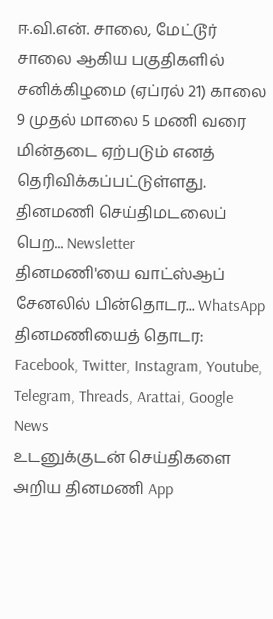ஈ.வி.என். சாலை, மேட்டூர் சாலை ஆகிய பகுதிகளில் சனிக்கிழமை (ஏப்ரல் 21) காலை 9 முதல் மாலை 5 மணி வரை மின்தடை ஏற்படும் எனத் தெரிவிக்கப்பட்டுள்ளது.
தினமணி செய்திமடலைப் பெற... Newsletter
தினமணி'யை வாட்ஸ்ஆப் சேனலில் பின்தொடர... WhatsApp
தினமணியைத் தொடர: Facebook, Twitter, Instagram, Youtube, Telegram, Threads, Arattai, Google News
உடனுக்குடன் செய்திகளை அறிய தினமணி App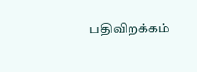பதிவிறக்கம்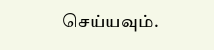செய்யவும்.